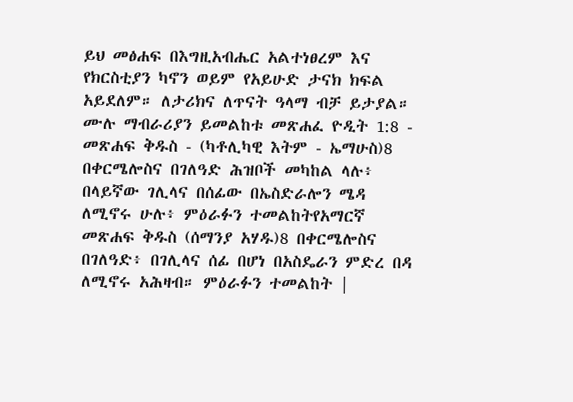ይህ መፅሐፍ በእግዚአብሔር አልተነፀረም እና የክርስቲያን ካኖን ወይም የአይሁድ ታናክ ክፍል አይደለም። ለታሪክና ለጥናት ዓላማ ብቻ ይታያል። ሙሉ ማብራሪያን ይመልከቱ መጽሐፈ ዮዲት 1:8 - መጽሐፍ ቅዱስ - (ካቶሊካዊ እትም - ኤማሁስ)8 በቀርሜሎስና በገለዓድ ሕዝቦች መካከል ላሉ፥ በላይኛው ገሊላና በሰፊው በኤስድራሎን ሜዳ ለሚኖሩ ሁሉ፥ ምዕራፉን ተመልከትየአማርኛ መጽሐፍ ቅዱስ (ሰማንያ አሃዱ)8 በቀርሜሎስና በገለዓድ፥ በገሊላና ሰፊ በሆነ በአስዴራን ምድረ በዳ ለሚኖሩ አሕዛብ። ምዕራፉን ተመልከት |